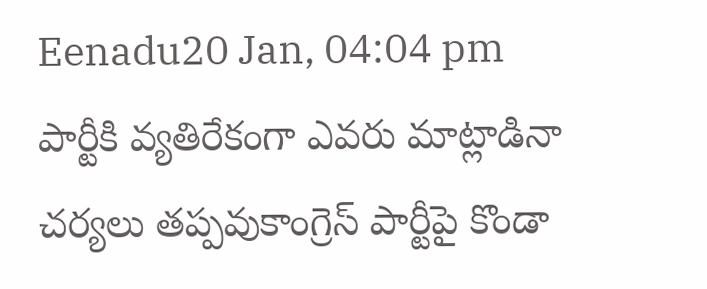Eenadu20 Jan, 04:04 pm
పార్టీకి వ్యతిరేకంగా ఎవరు మాట్లాడినా చర్యలు తప్పవుకాంగ్రెస్ పార్టీపై కొండా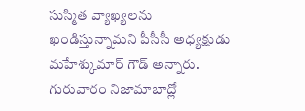సుస్మిత వ్యాఖ్యలను ఖండిస్తున్నామని పీసీసీ అధ్యక్షుడు మహేశ్కుమార్ గౌడ్ అన్నారు. గురువారం నిజామాబాద్లో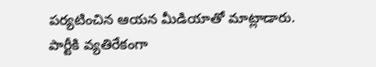పర్యటించిన ఆయన మీడియాతో మాట్లాడారు. పార్టీకి వ్యతిరేకంగా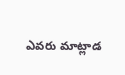ఎవరు మాట్లాడ